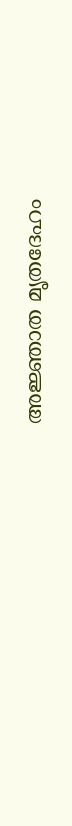അജ്ഞാത മൃതദേഹം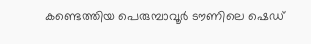കണ്ടെത്തിയ പെരുമ്പാവൂര്‍ ടൗണിലെ ഷെഡ്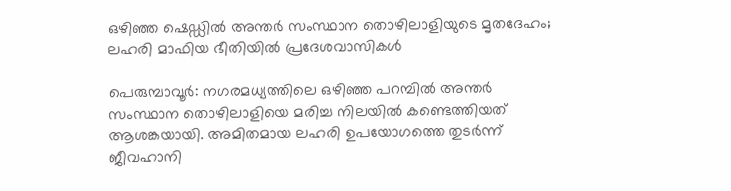ഒഴിഞ്ഞ ഷെഡ്ഡില്‍ അന്തർ സംസ്ഥാന തൊഴിലാളിയുടെ മൃതദേഹം; ലഹരി മാഫിയ ഭീതിയിൽ പ്രദേശവാസികൾ

പെരുമ്പാവൂര്‍: നഗരമധ്യത്തിലെ ഒഴിഞ്ഞ പറമ്പില്‍ അന്തർ സംസ്ഥാന തൊഴിലാളിയെ മരിച്ച നിലയില്‍ കണ്ടെത്തിയത് ആശങ്കയായി. അമിതമായ ലഹരി ഉപയോഗത്തെ തുടര്‍ന്ന് ജീവഹാനി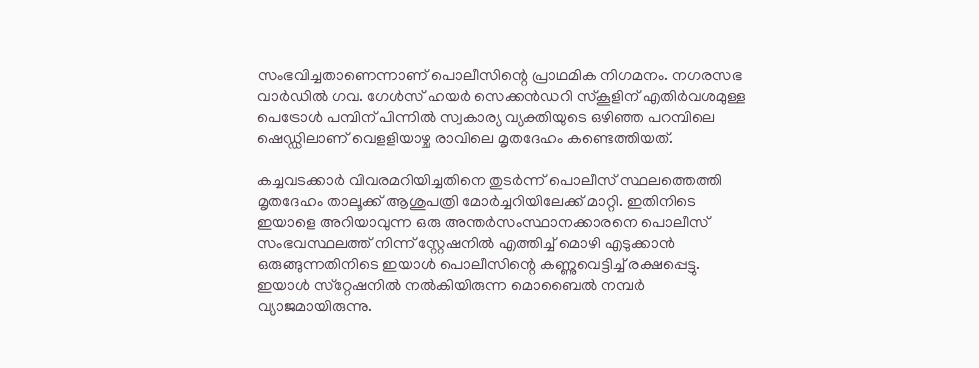സംഭവിച്ചതാണെന്നാണ് പൊലീസിന്റെ പ്രാഥമിക നിഗമനം. നഗരസഭ വാര്‍ഡില്‍ ഗവ. ഗേള്‍സ് ഹയര്‍ സെക്കന്‍ഡറി സ്‌കൂളിന് എതിര്‍വശമുള്ള പെട്രോൾ പമ്പിന് പിന്നിൽ സ്വകാര്യ വ്യക്തിയുടെ ഒഴിഞ്ഞ പറമ്പിലെ ഷെഡ്ഡിലാണ് വെളളിയാഴ്ച രാവിലെ മൃതദേഹം കണ്ടെത്തിയത്.

കച്ചവടക്കാര്‍ വിവരമറിയിച്ചതിനെ തുടര്‍ന്ന് പൊലീസ് സ്ഥലത്തെത്തി മൃതദേഹം താലൂക്ക് ആശുപത്രി മോര്‍ച്ചറിയിലേക്ക് മാറ്റി. ഇതിനിടെ ഇയാളെ അറിയാവുന്ന ഒരു അന്തര്‍സംസ്ഥാനക്കാരനെ പൊലീസ് സംഭവസ്ഥലത്ത് നിന്ന് സ്റ്റേഷനില്‍ എത്തിച്ച് മൊഴി എടുക്കാന്‍ ഒരുങ്ങുന്നതിനിടെ ഇയാള്‍ പൊലീസിന്റെ കണ്ണുവെട്ടിച്ച് രക്ഷപ്പെട്ടു. ഇയാള്‍ സ്‌റ്റേഷനില്‍ നല്‍കിയിരുന്ന മൊബൈല്‍ നമ്പര്‍ വ്യാജമായിരുന്നു.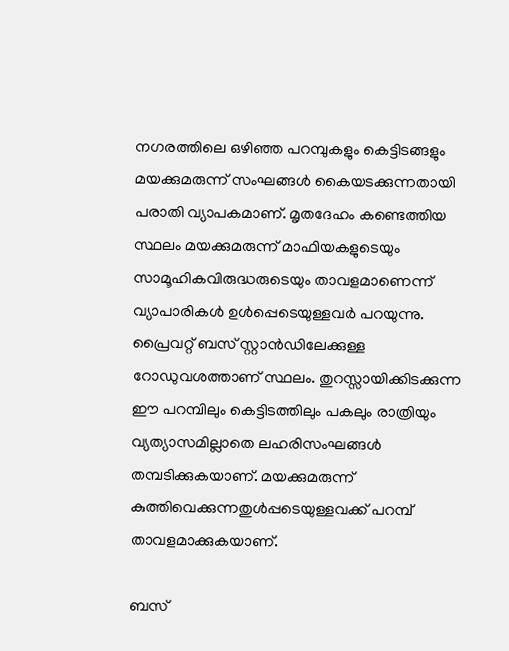നഗരത്തിലെ ഒഴിഞ്ഞ പറമ്പുകളും കെട്ടിടങ്ങളും മയക്കുമരുന്ന് സംഘങ്ങള്‍ കൈയടക്കുന്നതായി പരാതി വ്യാപകമാണ്. മൃതദേഹം കണ്ടെത്തിയ സ്ഥലം മയക്കുമരുന്ന് മാഫിയകളുടെയും സാമൂഹികവിരുദ്ധരുടെയും താവളമാണെന്ന് വ്യാപാരികള്‍ ഉൾപ്പെടെയുള്ളവര്‍ പറയുന്നു. പ്രൈവറ്റ് ബസ് സ്റ്റാന്‍ഡിലേക്കുള്ള റോഡുവശത്താണ് സ്ഥലം. തുറസ്സായിക്കിടക്കുന്ന ഈ പറമ്പിലും കെട്ടിടത്തിലും പകലും രാത്രിയും വ്യത്യാസമില്ലാതെ ലഹരിസംഘങ്ങള്‍ തമ്പടിക്കുകയാണ്. മയക്കുമരുന്ന് കുത്തിവെക്കുന്നതുള്‍പ്പടെയുള്ളവക്ക് പറമ്പ് താവളമാക്കുകയാണ്.

ബസ്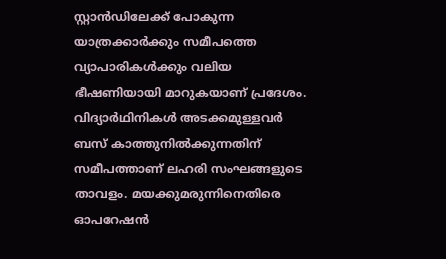സ്റ്റാന്‍ഡിലേക്ക് പോകുന്ന യാത്രക്കാര്‍ക്കും സമീപത്തെ വ്യാപാരികള്‍ക്കും വലിയ ഭീഷണിയായി മാറുകയാണ് പ്രദേശം. വിദ്യാര്‍ഥിനികള്‍ അടക്കമുള്ളവര്‍ ബസ് കാത്തുനില്‍ക്കുന്നതിന് സമീപത്താണ് ലഹരി സംഘങ്ങളുടെ താവളം. മയക്കുമരുന്നിനെതിരെ ഓപറേഷന്‍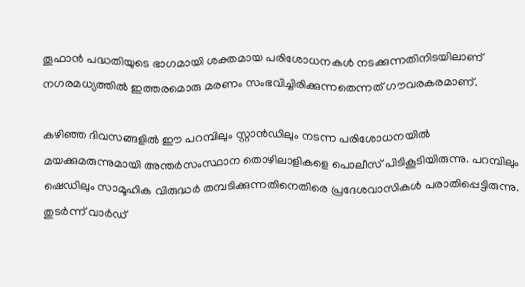തൂഫാൻ പദ്ധതിയുടെ ഭാഗമായി ശക്തമായ പരിശോധനകള്‍ നടക്കുന്നതിനിടയിലാണ് നഗരമധ്യത്തില്‍ ഇത്തരമൊരു മരണം സംഭവിച്ചിരിക്കുന്നതെന്നത് ഗൗവരകരമാണ്.

കഴിഞ്ഞ ദിവസങ്ങളില്‍ ഈ പറമ്പിലും സ്റ്റാന്‍ഡിലും നടന്ന പരിശോധനയില്‍ മയക്കുമരുന്നുമായി അന്തര്‍സംസ്ഥാന തൊഴിലാളികളെ പൊലീസ് പിടികൂടിയിരുന്നു. പറമ്പിലും ഷെഡിലും സാമൂഹിക വിരുദ്ധര്‍ തമ്പടിക്കുന്നതിനെതിരെ പ്രദേശവാസികള്‍ പരാതിപ്പെട്ടിരുന്നു. തുടര്‍ന്ന് വാര്‍ഡ്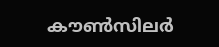കൗണ്‍സിലര്‍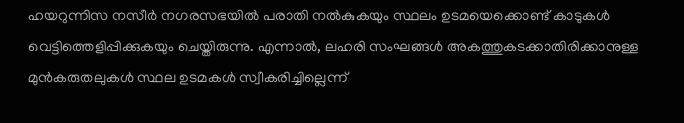ഹയറുന്നിസ നസീര്‍ നഗരസഭയില്‍ പരാതി നല്‍കുകയും സ്ഥലം ഉടമയെക്കൊണ്ട് കാടുകള്‍ വെട്ടിത്തെളിപ്പിക്കുകയും ചെയ്തിരുന്നു. എന്നാല്‍, ലഹരി സംഘങ്ങള്‍ അകത്തുകടക്കാതിരിക്കാനുള്ള മുന്‍കരുതലുകള്‍ സ്ഥല ഉടമകള്‍ സ്വീകരിച്ചില്ലെന്ന്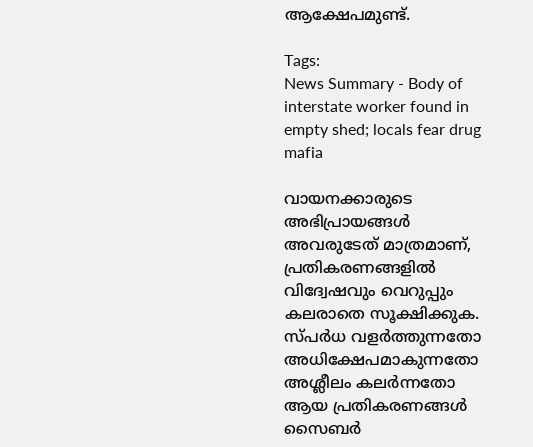ആക്ഷേപമുണ്ട്.

Tags:
News Summary - Body of interstate worker found in empty shed; locals fear drug mafia

വായനക്കാരുടെ അഭിപ്രായങ്ങള്‍ അവരുടേത് മാത്രമാണ്, പ്രതികരണങ്ങളിൽ വിദ്വേഷവും വെറുപ്പും കലരാതെ സൂക്ഷിക്കുക. സ്പർധ വളർത്തുന്നതോ അധിക്ഷേപമാകുന്നതോ അശ്ലീലം കലർന്നതോ ആയ പ്രതികരണങ്ങൾ സൈബർ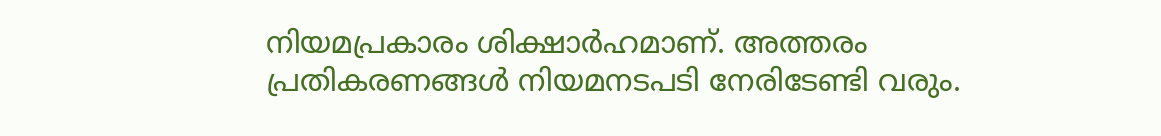നിയമപ്രകാരം ശിക്ഷാർഹമാണ്. അത്തരം പ്രതികരണങ്ങൾ നിയമനടപടി നേരിടേണ്ടി വരും.